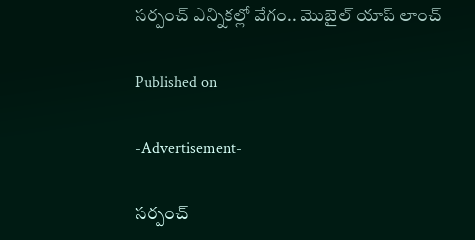సర్పంచ్ ఎన్నికల్లో వేగం.. మొబైల్ యాప్ లాంచ్

Published on

-Advertisement-

సర్పంచ్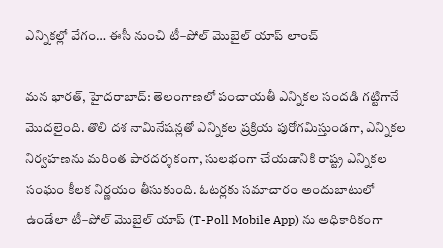ఎన్నికల్లో వేగం… ఈసీ నుంచి టీ–పోల్ మొబైల్ యాప్ లాంచ్

మన భారత్, హైదరాబాద్: తెలంగాణలో పంచాయతీ ఎన్నికల సందడి గట్టిగానే మొదలైంది. తొలి దశ నామినేషన్లతో ఎన్నికల ప్రక్రియ పురోగమిస్తుండగా, ఎన్నికల నిర్వహణను మరింత పారదర్శకంగా, సులభంగా చేయడానికి రాష్ట్ర ఎన్నికల సంఘం కీలక నిర్ణయం తీసుకుంది. ఓటర్లకు సమాచారం అందుబాటులో ఉండేలా టీ–పోల్ మొబైల్ యాప్ (T-Poll Mobile App) ను అధికారికంగా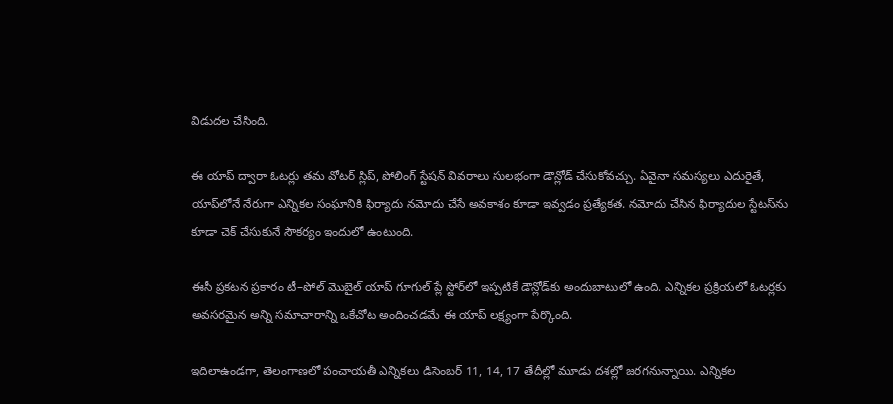విడుదల చేసింది.

ఈ యాప్ ద్వారా ఓటర్లు తమ వోటర్ స్లిప్, పోలింగ్ స్టేషన్ వివరాలు సులభంగా డౌన్లోడ్ చేసుకోవచ్చు. ఏవైనా సమస్యలు ఎదురైతే, యాప్‌లోనే నేరుగా ఎన్నికల సంఘానికి ఫిర్యాదు నమోదు చేసే అవకాశం కూడా ఇవ్వడం ప్రత్యేకత. నమోదు చేసిన ఫిర్యాదుల స్టేటస్‌ను కూడా చెక్ చేసుకునే సౌకర్యం ఇందులో ఉంటుంది.

ఈసీ ప్రకటన ప్రకారం టీ–పోల్ మొబైల్ యాప్ గూగుల్ ప్లే స్టోర్‌లో ఇప్పటికే డౌన్లోడ్‌కు అందుబాటులో ఉంది. ఎన్నికల ప్రక్రియలో ఓటర్లకు అవసరమైన అన్ని సమాచారాన్ని ఒకేచోట అందించడమే ఈ యాప్ లక్ష్యంగా పేర్కొంది.

ఇదిలాఉండగా, తెలంగాణలో పంచాయతీ ఎన్నికలు డిసెంబర్ 11, 14, 17 తేదీల్లో మూడు దశల్లో జరగనున్నాయి. ఎన్నికల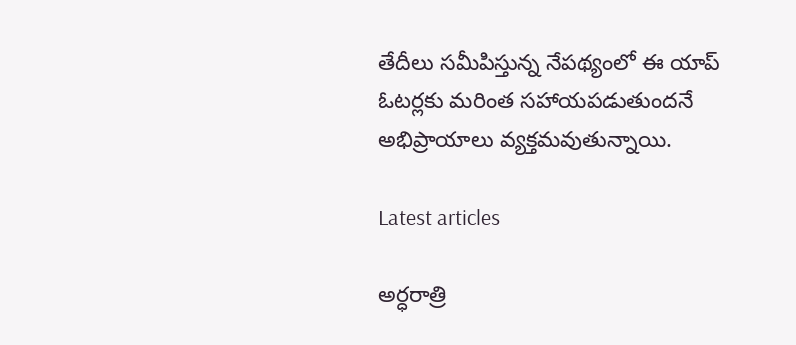తేదీలు సమీపిస్తున్న నేపథ్యంలో ఈ యాప్ ఓటర్లకు మరింత సహాయపడుతుందనే అభిప్రాయాలు వ్యక్తమవుతున్నాయి.

Latest articles

అర్ధరాత్రి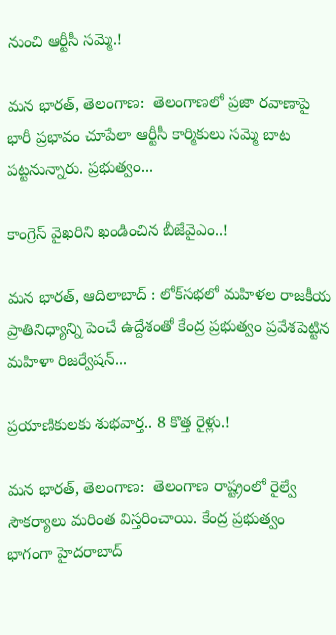నుంచి ఆర్టీసీ సమ్మె.!

మన భారత్, తెలంగాణ:  తెలంగాణలో ప్రజా రవాణాపై భారీ ప్రభావం చూపేలా ఆర్టీసీ కార్మికులు సమ్మె బాట పట్టనున్నారు. ప్రభుత్వం...

కాంగ్రెస్ వైఖరిని ఖండించిన బీజేవైఎం..!

మన భారత్, ఆదిలాబాద్ : లోక్‌సభలో మహిళల రాజకీయ ప్రాతినిధ్యాన్ని పెంచే ఉద్దేశంతో కేంద్ర ప్రభుత్వం ప్రవేశపెట్టిన మహిళా రిజర్వేషన్...

ప్రయాణికులకు శుభవార్త.. 8 కొత్త రైళ్లు.!

మన భారత్, తెలంగాణ:  తెలంగాణ రాష్ట్రంలో రైల్వే సౌకర్యాలు మరింత విస్తరించాయి. కేంద్ర ప్రభుత్వం భాగంగా హైదరాబాద్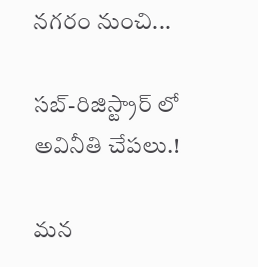నగరం నుంచి...

సబ్-రిజిస్ట్రార్ లో అవినీతి చేపలు.!

మన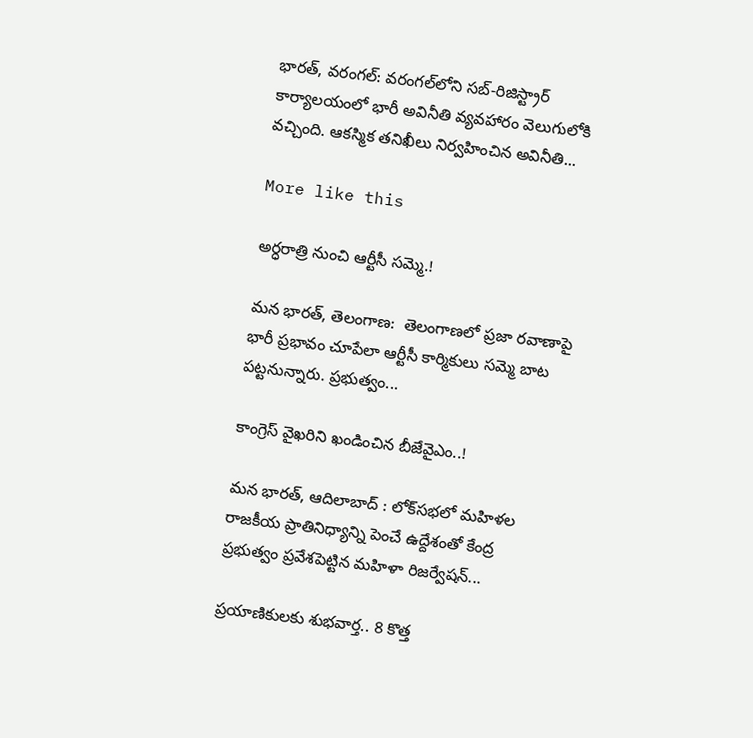భారత్, వరంగల్: వరంగల్‌లోని సబ్-రిజిస్ట్రార్ కార్యాలయంలో భారీ అవినీతి వ్యవహారం వెలుగులోకి వచ్చింది. ఆకస్మిక తనిఖీలు నిర్వహించిన అవినీతి...

More like this

అర్ధరాత్రి నుంచి ఆర్టీసీ సమ్మె.!

మన భారత్, తెలంగాణ:  తెలంగాణలో ప్రజా రవాణాపై భారీ ప్రభావం చూపేలా ఆర్టీసీ కార్మికులు సమ్మె బాట పట్టనున్నారు. ప్రభుత్వం...

కాంగ్రెస్ వైఖరిని ఖండించిన బీజేవైఎం..!

మన భారత్, ఆదిలాబాద్ : లోక్‌సభలో మహిళల రాజకీయ ప్రాతినిధ్యాన్ని పెంచే ఉద్దేశంతో కేంద్ర ప్రభుత్వం ప్రవేశపెట్టిన మహిళా రిజర్వేషన్...

ప్రయాణికులకు శుభవార్త.. 8 కొత్త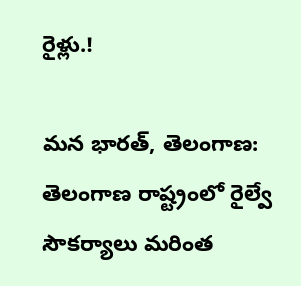రైళ్లు.!

మన భారత్, తెలంగాణ:  తెలంగాణ రాష్ట్రంలో రైల్వే సౌకర్యాలు మరింత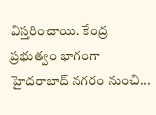విస్తరించాయి. కేంద్ర ప్రభుత్వం భాగంగా హైదరాబాద్ నగరం నుంచి...